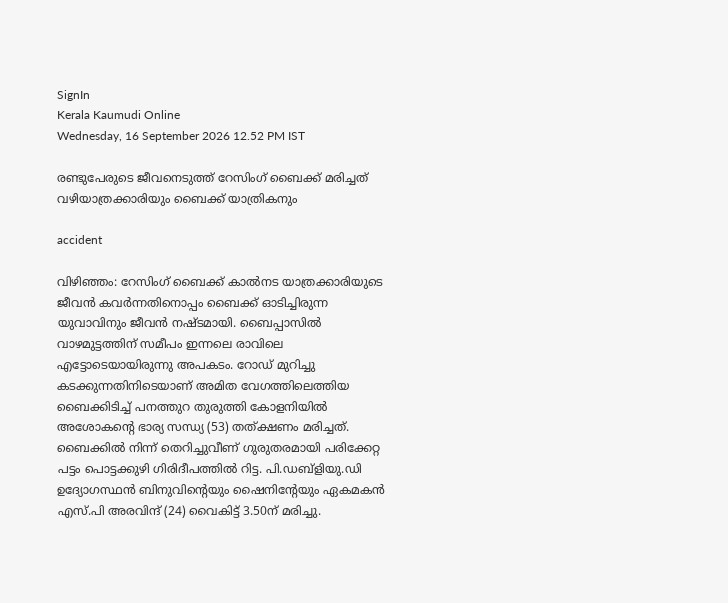SignIn
Kerala Kaumudi Online
Wednesday, 16 September 2026 12.52 PM IST

രണ്ടുപേരുടെ ജീവനെടുത്ത് റേസിംഗ് ബൈക്ക് മരിച്ചത് വഴിയാത്രക്കാരിയും ബൈക്ക് യാത്രികനും

accident

വിഴിഞ്ഞം: റേസിംഗ് ബൈക്ക് കാൽനട യാത്രക്കാരിയുടെ ജീവൻ കവർന്നതിനൊപ്പം ബൈക്ക് ഓടിച്ചിരുന്ന യുവാവിനും ജീവൻ നഷ്ടമായി. ബൈപ്പാസിൽ വാഴമുട്ടത്തിന് സമീപം ഇന്നലെ രാവിലെ എട്ടോടെയായിരുന്നു അപകടം. റോഡ് മുറിച്ചു കടക്കുന്നതിനിടെയാണ് അമിത വേഗത്തിലെത്തിയ ബൈക്കിടിച്ച് പനത്തുറ തുരുത്തി കോളനിയിൽ അശോകന്റെ ഭാര്യ സന്ധ്യ (53) തത്ക്ഷണം മരിച്ചത്. ബൈക്കിൽ നിന്ന് തെറിച്ചുവീണ് ഗുരുതരമായി പരിക്കേറ്റ പട്ടം പൊട്ടക്കുഴി ഗിരിദീപത്തിൽ റിട്ട. പി.ഡബ്ളിയു.ഡി ഉദ്യോഗസ്ഥൻ ബിനുവിന്റെയും ഷൈനിന്റേയും ഏകമകൻ എസ്.പി അരവിന്ദ് (24) വൈകിട്ട് 3.50ന് മരിച്ചു.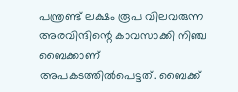പന്ത്രണ്ട് ലക്ഷം രൂപ വിലവരുന്ന അരവിന്ദിന്റെ കാവസാക്കി നിഞ്ച ബൈക്കാണ് അപകടത്തിൽപെട്ടത്. ബൈക്ക്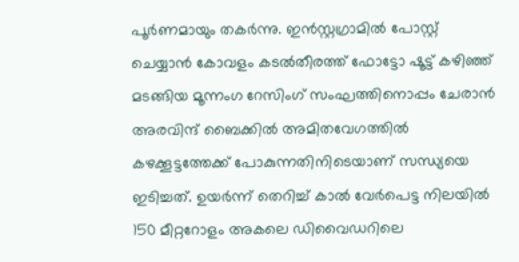പൂർണമായും തകർന്നു. ഇൻസ്റ്റഗ്രാമിൽ പോസ്റ്റ് ചെയ്യാൻ കോവളം കടൽതീരത്ത് ഫോട്ടോ ഷൂട്ട് കഴിഞ്ഞ് മടങ്ങിയ മൂന്നംഗ റേസിംഗ് സംഘത്തിനൊപ്പം ചേരാൻ അരവിന്ദ് ബൈക്കിൽ അമിതവേഗത്തിൽ കഴക്കൂട്ടത്തേക്ക് പോകുന്നതിനിടെയാണ് സന്ധ്യയെ ഇടിച്ചത്. ഉയർന്ന് തെറിച്ച് കാൽ വേർപെട്ട നിലയിൽ 150 മീറ്ററോളം അകലെ ഡിവൈഡറിലെ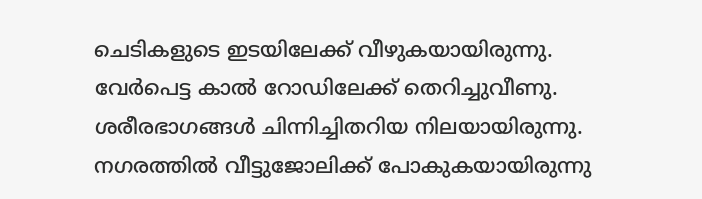ചെടികളുടെ ഇടയിലേക്ക് വീഴുകയായിരുന്നു. വേർപെട്ട കാൽ റോഡിലേക്ക് തെറിച്ചുവീണു. ശരീരഭാഗങ്ങൾ ചിന്നിച്ചിതറിയ നിലയായിരുന്നു. നഗരത്തിൽ വീട്ടുജോലിക്ക് പോകുകയായിരുന്നു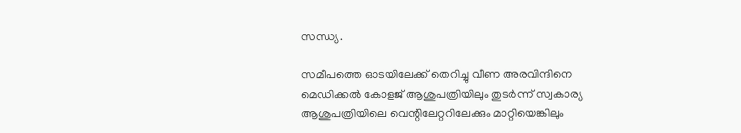സന്ധ്യ.

സമീപത്തെ ഓടയിലേക്ക് തെറിച്ചു വീണ അരവിന്ദിനെ മെഡിക്കൽ കോളജ് ആശുപത്രിയിലും തുടർന്ന് സ്വകാര്യ ആശുപത്രിയിലെ വെന്റിലേറ്ററിലേക്കും മാറ്റിയെങ്കിലും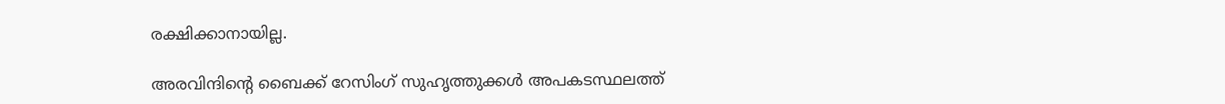രക്ഷിക്കാനായില്ല.

അരവിന്ദിന്റെ ബൈക്ക് റേസിംഗ് സുഹൃത്തുക്കൾ അപകടസ്ഥലത്ത്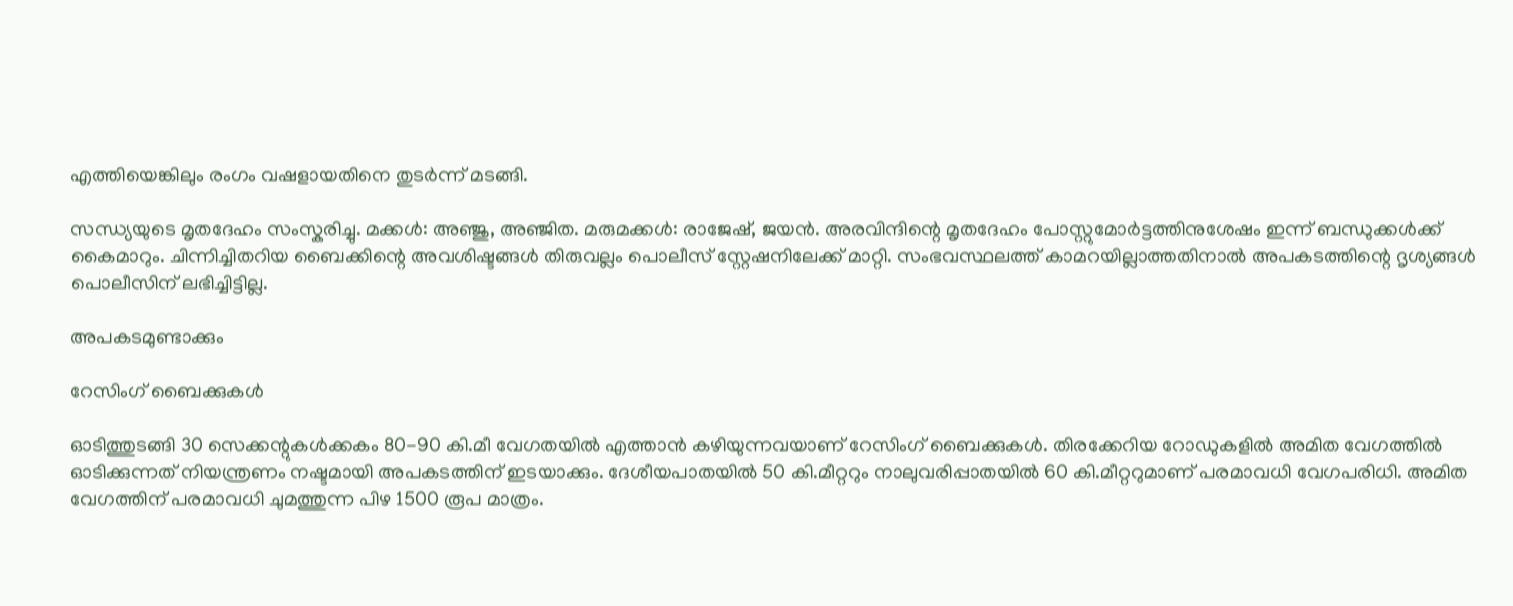എത്തിയെങ്കിലും രംഗം വഷളായതിനെ തുടർന്ന് മടങ്ങി.

സന്ധ്യയുടെ മൃതദേഹം സംസ്കരിച്ചു. മക്കൾ: അഞ്ജു, അഞ്ജിത. മരുമക്കൾ: രാജേഷ്, ജയൻ. അരവിന്ദിന്റെ മൃതദേഹം പോസ്റ്റുമോർട്ടത്തിനുശേഷം ഇന്ന് ബന്ധുക്കൾക്ക് കൈമാറും. ചിന്നിച്ചിതറിയ ബൈക്കിന്റെ അവശിഷ്ടങ്ങൾ തിരുവല്ലം പൊലീസ് സ്റ്റേഷനിലേക്ക് മാറ്റി. സംഭവസ്ഥലത്ത് കാമറയില്ലാത്തതിനാൽ അപകടത്തിന്റെ ദൃശ്യങ്ങൾ പൊലീസിന് ലഭിച്ചിട്ടില്ല.

അപകടമുണ്ടാക്കും

റേസിംഗ് ബൈക്കുകൾ

ഓടിത്തുടങ്ങി 30 സെക്കന്റുകൾക്കകം 80-90 കി.മീ വേഗതയിൽ എത്താൻ കഴിയുന്നവയാണ് റേസിംഗ് ബൈക്കുകൾ. തിരക്കേറിയ റോഡുകളിൽ അമിത വേഗത്തിൽ ഓടിക്കുന്നത് നിയന്ത്രണം നഷ്ടമായി അപകടത്തിന് ഇടയാക്കും. ദേശീയപാതയിൽ 50 കി.മീറ്ററും നാലുവരിപ്പാതയിൽ 60 കി.മീറ്ററുമാണ് പരമാവധി വേഗപരിധി. അമിത വേഗത്തിന് പരമാവധി ചുമത്തുന്ന പിഴ 1500 രൂപ മാത്രം.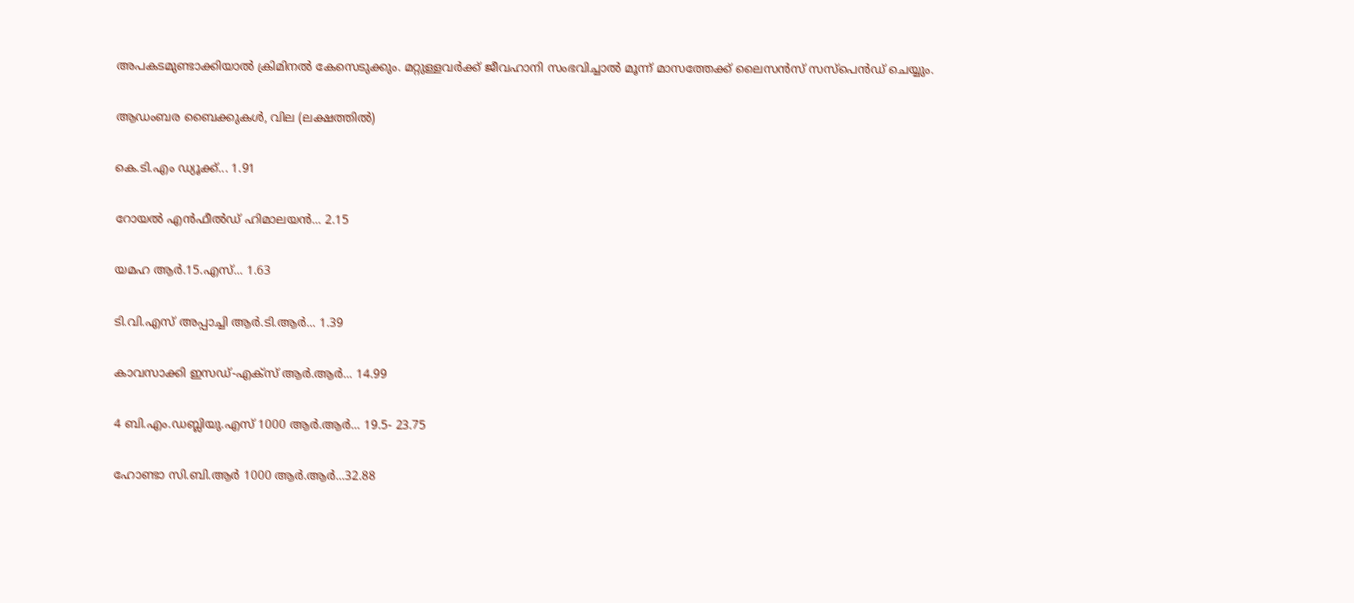അപകടമുണ്ടാക്കിയാൽ ക്രിമിനൽ കേസെടുക്കും. മറ്റുള്ളവർക്ക് ജീവഹാനി സംഭവിച്ചാൽ മൂന്ന് മാസത്തേക്ക് ലൈസൻസ് സസ്പെൻഡ് ചെയ്യും.

ആഡംബര ബൈക്കുകൾ, വില (ലക്ഷത്തിൽ)

കെ.ടി.എം ഡ്യൂക്ക്... 1.91

റോയൽ എൻഫീൽഡ് ഹിമാലയൻ... 2.15

യമഹ ആർ.15.എസ്... 1.63

ടി.വി.എസ് അപ്പാച്ചി ആർ.ടി.ആർ... 1.39

കാവസാക്കി ഇസഡ്-എക്സ് ആർ.ആർ... 14.99

4 ബി.എം.ഡബ്ലിയു.എസ് 1000 ആർ.ആർ... 19.5- 23.75

ഹോണ്ടാ സി.ബി.ആർ 1000 ആർ.ആർ...32.88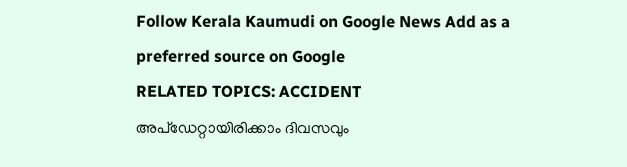Follow Kerala Kaumudi on Google News Add as a preferred source on Google
RELATED TOPICS: ACCIDENT
അപ്ഡേറ്റായിരിക്കാം ദിവസവും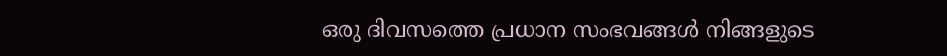ഒരു ദിവസത്തെ പ്രധാന സംഭവങ്ങൾ നിങ്ങളുടെ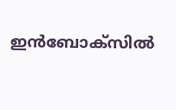ഇൻബോക്സിൽ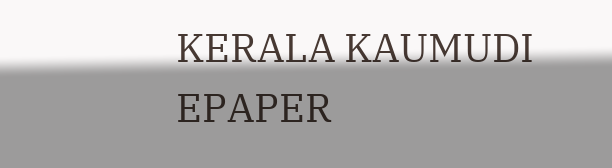KERALA KAUMUDI EPAPER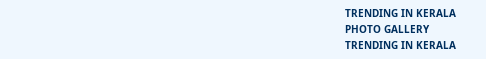TRENDING IN KERALA
PHOTO GALLERY
TRENDING IN KERALA